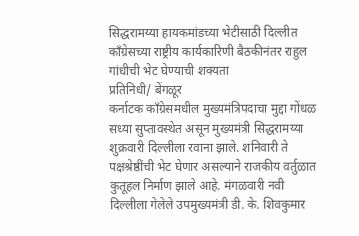सिद्धरामय्या हायकमांडच्या भेटीसाठी दिल्लीत
काँग्रेसच्या राष्ट्रीय कार्यकारिणी बैठकीनंतर राहुल गांधीची भेट घेण्याची शक्यता
प्रतिनिधी/ बेंगळूर
कर्नाटक काँग्रेसमधील मुख्यमंत्रिपदाचा मुद्दा गोंधळ सध्या सुप्तावस्थेत असून मुख्यमंत्री सिद्धरामय्या शुक्रवारी दिल्लीला रवाना झाले. शनिवारी ते पक्षश्रेष्ठींची भेट घेणार असल्याने राजकीय वर्तुळात कुतूहल निर्माण झाले आहे. मंगळवारी नवी दिल्लीला गेलेले उपमुख्यमंत्री डी. के. शिवकुमार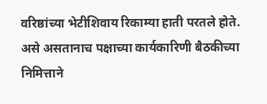वरिष्ठांच्या भेटीशिवाय रिकाम्या हाती परतले होते. असे असतानाच पक्षाच्या कार्यकारिणी बैठकीच्या निमित्ताने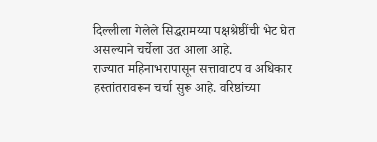दिल्लीला गेलेले सिद्धरामय्या पक्षश्रेष्ठींची भेट घेत असल्याने चर्चेला उत आला आहे.
राज्यात महिनाभरापासून सत्तावाटप व अधिकार हस्तांतरावरून चर्चा सुरू आहे. वरिष्ठांच्या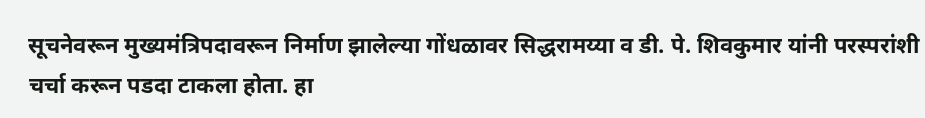सूचनेवरून मुख्यमंत्रिपदावरून निर्माण झालेल्या गोंधळावर सिद्धरामय्या व डी. पे. शिवकुमार यांनी परस्परांशी चर्चा करून पडदा टाकला होता. हा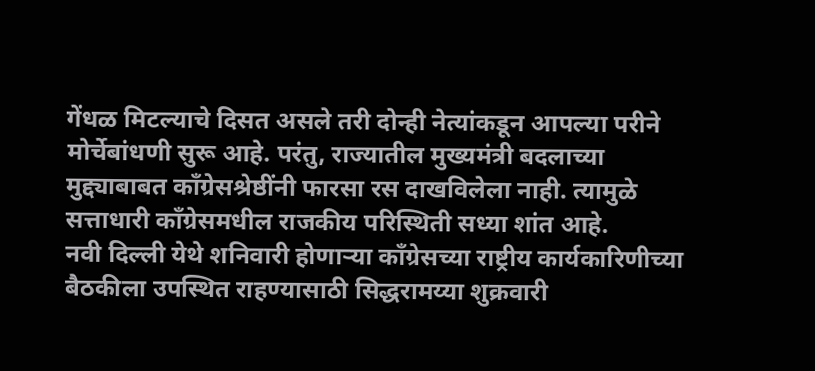गेंधळ मिटल्याचे दिसत असले तरी दोन्ही नेत्यांकडून आपल्या परीने मोर्चेबांधणी सुरू आहे. परंतु, राज्यातील मुख्यमंत्री बदलाच्या मुद्द्याबाबत काँग्रेसश्रेष्ठींनी फारसा रस दाखविलेला नाही. त्यामुळे सत्ताधारी काँग्रेसमधील राजकीय परिस्थिती सध्या शांत आहे.
नवी दिल्ली येथे शनिवारी होणाऱ्या काँग्रेसच्या राष्ट्रीय कार्यकारिणीच्या बैठकीला उपस्थित राहण्यासाठी सिद्धरामय्या शुक्रवारी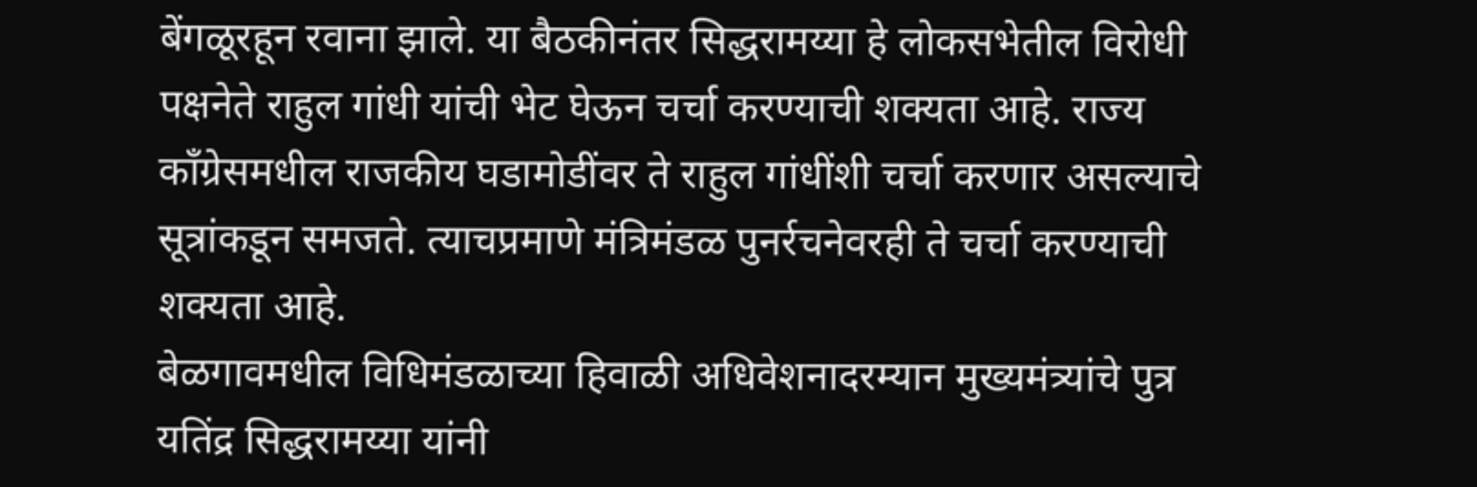बेंगळूरहून रवाना झाले. या बैठकीनंतर सिद्धरामय्या हे लोकसभेतील विरोधी पक्षनेते राहुल गांधी यांची भेट घेऊन चर्चा करण्याची शक्यता आहे. राज्य काँग्रेसमधील राजकीय घडामोडींवर ते राहुल गांधींशी चर्चा करणार असल्याचे सूत्रांकडून समजते. त्याचप्रमाणे मंत्रिमंडळ पुनर्रचनेवरही ते चर्चा करण्याची शक्यता आहे.
बेळगावमधील विधिमंडळाच्या हिवाळी अधिवेशनादरम्यान मुख्यमंत्र्यांचे पुत्र यतिंद्र सिद्धरामय्या यांनी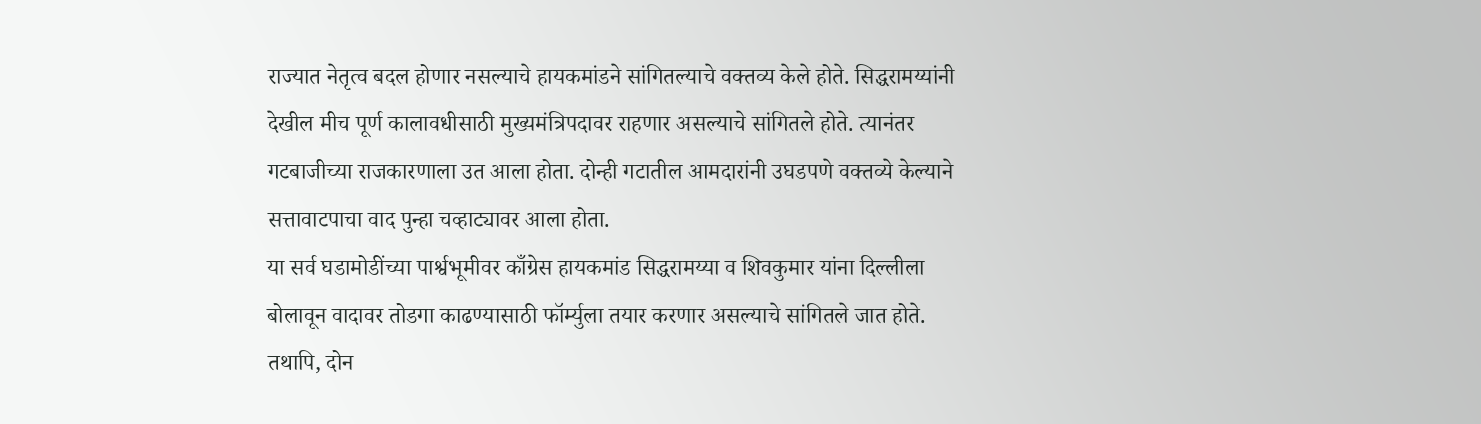राज्यात नेतृत्व बदल होणार नसल्याचे हायकमांडने सांगितल्याचे वक्तव्य केले होते. सिद्धरामय्यांनी देखील मीच पूर्ण कालावधीसाठी मुख्यमंत्रिपदावर राहणार असल्याचे सांगितले होते. त्यानंतर गटबाजीच्या राजकारणाला उत आला होता. दोन्ही गटातील आमदारांनी उघडपणे वक्तव्ये केल्याने सत्तावाटपाचा वाद पुन्हा चव्हाट्यावर आला होता.
या सर्व घडामोडींच्या पार्श्वभूमीवर काँग्रेस हायकमांड सिद्धरामय्या व शिवकुमार यांना दिल्लीला बोलावून वादावर तोडगा काढण्यासाठी फॉर्म्युला तयार करणार असल्याचे सांगितले जात होते. तथापि, दोन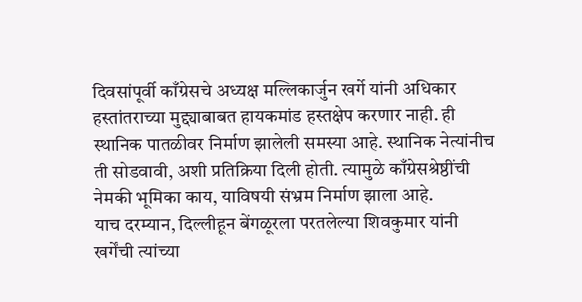दिवसांपूर्वी काँग्रेसचे अध्यक्ष मल्लिकार्जुन खर्गे यांनी अधिकार हस्तांतराच्या मुद्द्याबाबत हायकमांड हस्तक्षेप करणार नाही. ही स्थानिक पातळीवर निर्माण झालेली समस्या आहे. स्थानिक नेत्यांनीच ती सोडवावी, अशी प्रतिक्रिया दिली होती. त्यामुळे काँग्रेसश्रेष्ठींची नेमकी भूमिका काय, याविषयी संभ्रम निर्माण झाला आहे.
याच दरम्यान, दिल्लीहून बेंगळूरला परतलेल्या शिवकुमार यांनी खर्गेंची त्यांच्या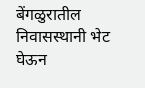बेंगळुरातील निवासस्थानी भेट घेऊन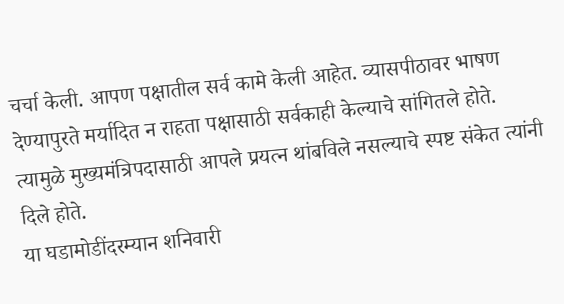चर्चा केली. आपण पक्षातील सर्व कामे केली आहेत. व्यासपीठावर भाषण देण्यापुरते मर्यादित न राहता पक्षासाठी सर्वकाही केल्याचे सांगितले होते. त्यामुळे मुख्यमंत्रिपदासाठी आपले प्रयत्न थांबविले नसल्याचे स्पष्ट संकेत त्यांनी दिले होते.
या घडामोडींदरम्यान शनिवारी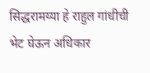सिद्धरामय्या हे राहुल गांधीची भेट घेऊन अधिकार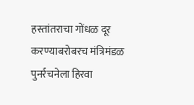हस्तांतराचा गोंधळ दूर करण्याबरोबरच मंत्रिमंडळ पुनर्रचनेला हिरवा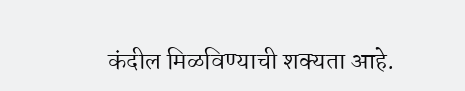कंदील मिळविण्याची शक्यता आहे.